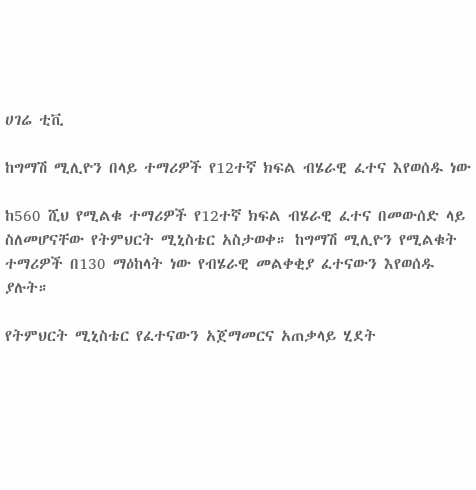ሀገሬ ቲቪ

ከግማሽ ሚሊዮን በላይ ተማሪዎች የ12ተኛ ክፍል ብሄራዊ ፈተና እየወሰዱ ነው

ከ560 ሺህ የሚልቁ ተማሪዎች የ12ተኛ ክፍል ብሄራዊ ፈተና በመውሰድ ላይ ስለመሆናቸው የትምህርት ሚኒስቴር አስታወቀ። ከግማሽ ሚሊዮን የሚልቁት ተማሪዎች በ130 ማዕከላት ነው የብሄራዊ መልቀቂያ ፈተናውን እየወሰዱ ያሉት።

የትምህርት ሚኒስቴር የፈተናውን አጀማመርና አጠቃላይ ሂደት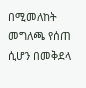በሚመለከት መግለጫ የሰጠ ሲሆን በመቅደላ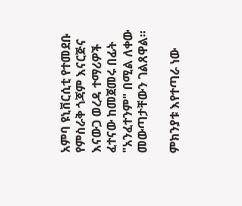አምባ ዩኒቨርሲቲ የተመደቡ የምስራቅ ጎጃም እናርጅና እናውጋ ወረዳ ተማሪዎች ፈተናው ከመጀመሩ በፊት "አንፈተንም" በሚል ለቀው መውጣታቸውን ገልጸዋል።

ምክንያቱ እየተጣራ ነው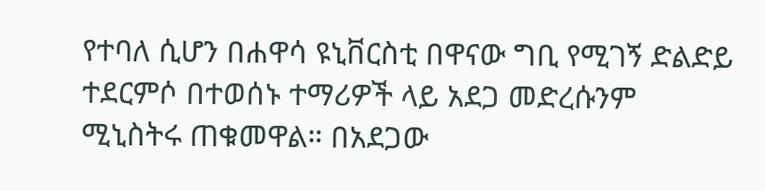የተባለ ሲሆን በሐዋሳ ዩኒቨርስቲ በዋናው ግቢ የሚገኝ ድልድይ ተደርምሶ በተወሰኑ ተማሪዎች ላይ አደጋ መድረሱንም ሚኒስትሩ ጠቁመዋል። በአደጋው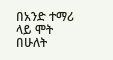በአንድ ተማሪ ላይ ሞት በሁለት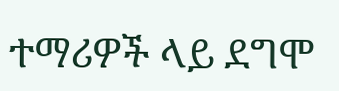ተማሪዎች ላይ ደግሞ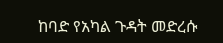ከባድ የአካል ጉዳት መድረሱ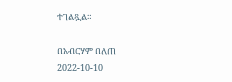ተገልጿል።

በአብርሃም በለጠ
2022-10-10